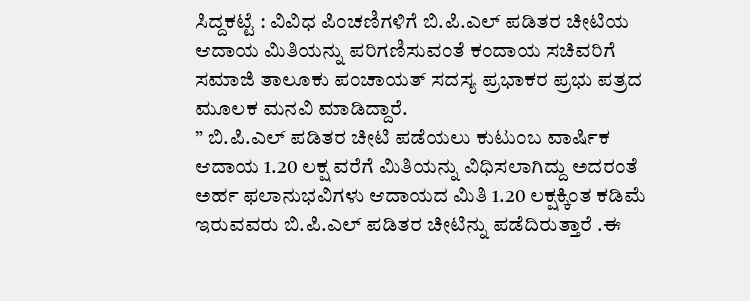ಸಿದ್ದಕಟ್ಟೆ : ವಿವಿಧ ಪಿಂಚಣಿಗಳಿಗೆ ಬಿ.ಪಿ.ಎಲ್ ಪಡಿತರ ಚೀಟಿಯ ಆದಾಯ ಮಿತಿಯನ್ನು ಪರಿಗಣಿಸುವಂತೆ ಕಂದಾಯ ಸಚಿವರಿಗೆ ಸಮಾಜಿ ತಾಲೂಕು ಪಂಚಾಯತ್ ಸದಸ್ಯ ಪ್ರಭಾಕರ ಪ್ರಭು ಪತ್ರದ ಮೂಲಕ ಮನವಿ ಮಾಡಿದ್ದಾರೆ.
” ಬಿ.ಪಿ.ಎಲ್ ಪಡಿತರ ಚೀಟಿ ಪಡೆಯಲು ಕುಟುಂಬ ವಾರ್ಷಿಕ ಆದಾಯ 1.20 ಲಕ್ಷ ವರೆಗೆ ಮಿತಿಯನ್ನು ವಿಧಿಸಲಾಗಿದ್ದು ಅದರಂತೆ ಅರ್ಹ ಫಲಾನುಭವಿಗಳು ಆದಾಯದ ಮಿತಿ 1.20 ಲಕ್ಷಕ್ಕಿಂತ ಕಡಿಮೆ ಇರುವವರು ಬಿ.ಪಿ.ಎಲ್ ಪಡಿತರ ಚೀಟಿನ್ನು ಪಡೆದಿರುತ್ತಾರೆ .ಈ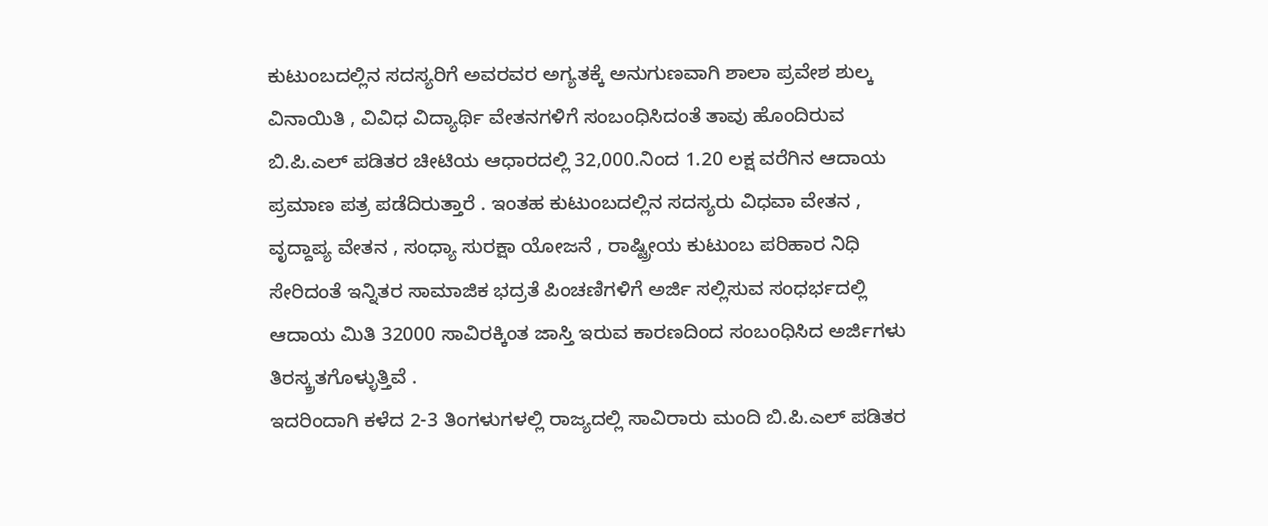ಕುಟುಂಬದಲ್ಲಿನ ಸದಸ್ಯರಿಗೆ ಅವರವರ ಅಗ್ಯತಕ್ಕೆ ಅನುಗುಣವಾಗಿ ಶಾಲಾ ಪ್ರವೇಶ ಶುಲ್ಕ ವಿನಾಯಿತಿ , ವಿವಿಧ ವಿದ್ಯಾರ್ಥಿ ವೇತನಗಳಿಗೆ ಸಂಬಂಧಿಸಿದಂತೆ ತಾವು ಹೊಂದಿರುವ ಬಿ.ಪಿ.ಎಲ್ ಪಡಿತರ ಚೀಟಿಯ ಆಧಾರದಲ್ಲಿ 32,000.ನಿಂದ 1.20 ಲಕ್ಷ ವರೆಗಿನ ಆದಾಯ ಪ್ರಮಾಣ ಪತ್ರ ಪಡೆದಿರುತ್ತಾರೆ . ಇಂತಹ ಕುಟುಂಬದಲ್ಲಿನ ಸದಸ್ಯರು ವಿಧವಾ ವೇತನ , ವೃದ್ದಾಪ್ಯ ವೇತನ , ಸಂಧ್ಯಾ ಸುರಕ್ಷಾ ಯೋಜನೆ , ರಾಷ್ಟ್ರೀಯ ಕುಟುಂಬ ಪರಿಹಾರ ನಿಧಿ ಸೇರಿದಂತೆ ಇನ್ನಿತರ ಸಾಮಾಜಿಕ ಭದ್ರತೆ ಪಿಂಚಣಿಗಳಿಗೆ ಅರ್ಜಿ ಸಲ್ಲಿಸುವ ಸಂಧರ್ಭದಲ್ಲಿ ಆದಾಯ ಮಿತಿ 32000 ಸಾವಿರಕ್ಕಿಂತ ಜಾಸ್ತಿ ಇರುವ ಕಾರಣದಿಂದ ಸಂಬಂಧಿಸಿದ ಅರ್ಜಿಗಳು ತಿರಸ್ಕ್ರತಗೊಳ್ಳುತ್ತಿವೆ .
ಇದರಿಂದಾಗಿ ಕಳೆದ 2-3 ತಿಂಗಳುಗಳಲ್ಲಿ ರಾಜ್ಯದಲ್ಲಿ ಸಾವಿರಾರು ಮಂದಿ ಬಿ.ಪಿ.ಎಲ್ ಪಡಿತರ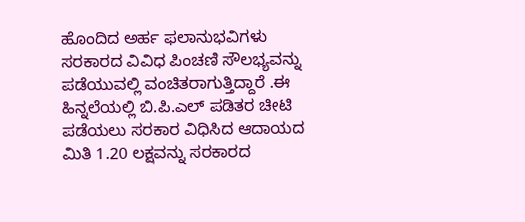ಹೊಂದಿದ ಅರ್ಹ ಫಲಾನುಭವಿಗಳು ಸರಕಾರದ ವಿವಿಧ ಪಿಂಚಣಿ ಸೌಲಭ್ಯವನ್ನು ಪಡೆಯುವಲ್ಲಿ ವಂಚಿತರಾಗುತ್ತಿದ್ದಾರೆ .ಈ ಹಿನ್ನಲೆಯಲ್ಲಿ ಬಿ.ಪಿ.ಎಲ್ ಪಡಿತರ ಚೀಟಿ ಪಡೆಯಲು ಸರಕಾರ ವಿಧಿಸಿದ ಆದಾಯದ ಮಿತಿ 1.20 ಲಕ್ಷವನ್ನು ಸರಕಾರದ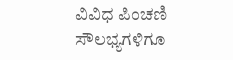ವಿವಿಧ ಪಿಂಚಣಿ ಸೌಲಭ್ಯಗಳಿಗೂ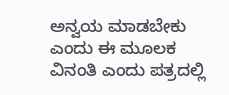ಅನ್ವಯ ಮಾಡಬೇಕು ಎಂದು ಈ ಮೂಲಕ ವಿನಂತಿ ಎಂದು ಪತ್ರದಲ್ಲಿ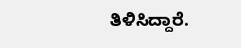ತಿಳಿಸಿದ್ದಾರೆ.